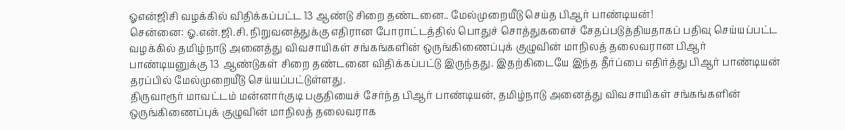ஓஎன்ஜிசி வழக்கில் விதிக்கப்பட்ட 13 ஆண்டு சிறை தண்டனை.. மேல்முறையீடு செய்த பிஆர் பாண்டியன்!
சென்னை: ஓ.என்.ஜி.சி. நிறுவனத்துக்கு எதிரான போராட்டத்தில் பொதுச் சொத்துகளைச் சேதப்படுத்தியதாகப் பதிவு செய்யப்பட்ட வழக்கில் தமிழ்நாடு அனைத்து விவசாயிகள் சங்கங்களின் ஒருங்கிணைப்புக் குழுவின் மாநிலத் தலைவரான பிஆர் பாண்டியனுக்கு 13 ஆண்டுகள் சிறை தண்டனை விதிக்கப்பட்டு இருந்தது. இதற்கிடையே இந்த தீர்ப்பை எதிர்த்து பிஆர் பாண்டியன் தரப்பில் மேல்முறையீடு செய்யப்பட்டுள்ளது.
திருவாரூர் மாவட்டம் மன்னார்குடி பகுதியைச் சேர்ந்த பிஆர் பாண்டியன், தமிழ்நாடு அனைத்து விவசாயிகள் சங்கங்களின் ஒருங்கிணைப்புக் குழுவின் மாநிலத் தலைவராக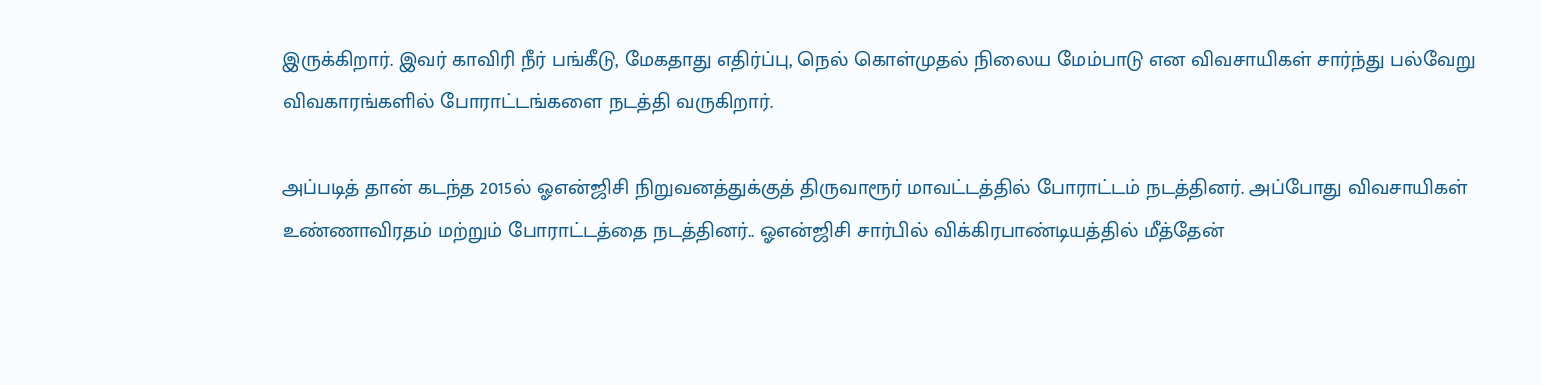இருக்கிறார். இவர் காவிரி நீர் பங்கீடு, மேகதாது எதிர்ப்பு, நெல் கொள்முதல் நிலைய மேம்பாடு என விவசாயிகள் சார்ந்து பல்வேறு விவகாரங்களில் போராட்டங்களை நடத்தி வருகிறார்.

அப்படித் தான் கடந்த 2015ல் ஓஎன்ஜிசி நிறுவனத்துக்குத் திருவாரூர் மாவட்டத்தில் போராட்டம் நடத்தினர். அப்போது விவசாயிகள் உண்ணாவிரதம் மற்றும் போராட்டத்தை நடத்தினர்.. ஓஎன்ஜிசி சார்பில் விக்கிரபாண்டியத்தில் மீத்தேன்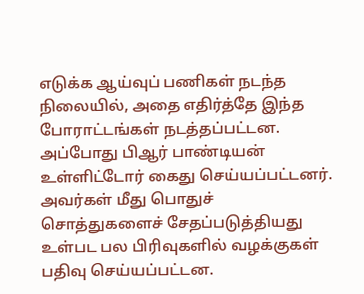எடுக்க ஆய்வுப் பணிகள் நடந்த நிலையில், அதை எதிர்த்தே இந்த போராட்டங்கள் நடத்தப்பட்டன. அப்போது பிஆர் பாண்டியன் உள்ளிட்டோர் கைது செய்யப்பட்டனர். அவர்கள் மீது பொதுச் சொத்துகளைச் சேதப்படுத்தியது உள்பட பல பிரிவுகளில் வழக்குகள் பதிவு செய்யப்பட்டன.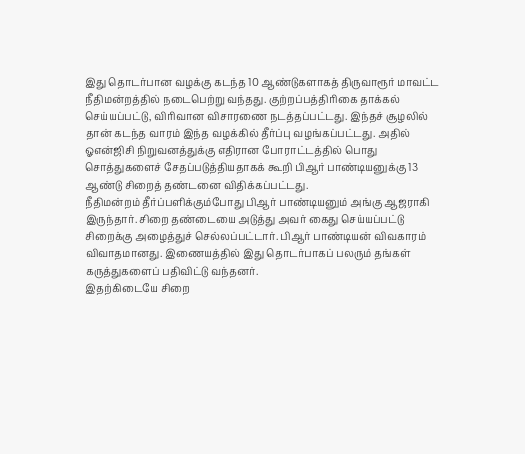இது தொடர்பான வழக்கு கடந்த 10 ஆண்டுகளாகத் திருவாரூர் மாவட்ட நீதிமன்றத்தில் நடைபெற்று வந்தது. குற்றப்பத்திரிகை தாக்கல் செய்யப்பட்டு, விரிவான விசாரணை நடத்தப்பட்டது. இந்தச் சூழலில் தான் கடந்த வாரம் இந்த வழக்கில் தீர்ப்பு வழங்கப்பட்டது. அதில் ஓஎன்ஜிசி நிறுவனத்துக்கு எதிரான போராட்டத்தில் பொது சொத்துகளைச் சேதப்படுத்தியதாகக் கூறி பிஆர் பாண்டியனுக்கு 13 ஆண்டு சிறைத் தண்டனை விதிக்கப்பட்டது.
நீதிமன்றம் தீர்ப்பளிக்கும்போது பிஆர் பாண்டியனும் அங்கு ஆஜராகி இருந்தார். சிறை தண்டையை அடுத்து அவர் கைது செய்யப்பட்டு சிறைக்கு அழைத்துச் செல்லப்பட்டார். பிஆர் பாண்டியன் விவகாரம் விவாதமானது. இணையத்தில் இது தொடர்பாகப் பலரும் தங்கள் கருத்துகளைப் பதிவிட்டு வந்தனர்.
இதற்கிடையே சிறை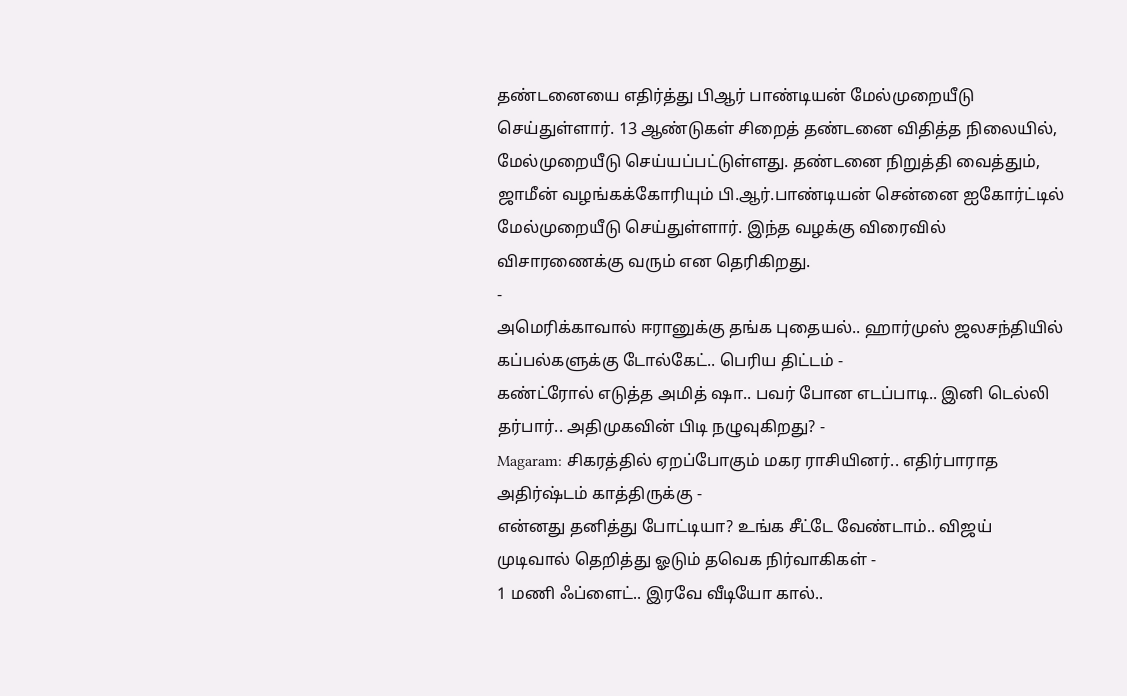தண்டனையை எதிர்த்து பிஆர் பாண்டியன் மேல்முறையீடு செய்துள்ளார். 13 ஆண்டுகள் சிறைத் தண்டனை விதித்த நிலையில், மேல்முறையீடு செய்யப்பட்டுள்ளது. தண்டனை நிறுத்தி வைத்தும், ஜாமீன் வழங்கக்கோரியும் பி.ஆர்.பாண்டியன் சென்னை ஐகோர்ட்டில் மேல்முறையீடு செய்துள்ளார். இந்த வழக்கு விரைவில் விசாரணைக்கு வரும் என தெரிகிறது.
-
அமெரிக்காவால் ஈரானுக்கு தங்க புதையல்.. ஹார்முஸ் ஜலசந்தியில் கப்பல்களுக்கு டோல்கேட்.. பெரிய திட்டம் -
கண்ட்ரோல் எடுத்த அமித் ஷா.. பவர் போன எடப்பாடி.. இனி டெல்லி தர்பார்.. அதிமுகவின் பிடி நழுவுகிறது? -
Magaram: சிகரத்தில் ஏறப்போகும் மகர ராசியினர்.. எதிர்பாராத அதிர்ஷ்டம் காத்திருக்கு -
என்னது தனித்து போட்டியா? உங்க சீட்டே வேண்டாம்.. விஜய் முடிவால் தெறித்து ஓடும் தவெக நிர்வாகிகள் -
1 மணி ஃப்ளைட்.. இரவே வீடியோ கால்..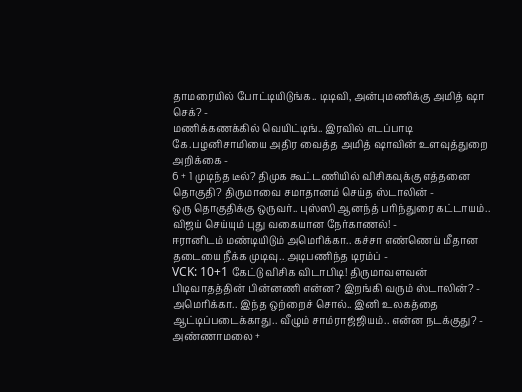தாமரையில் போட்டியிடுங்க.. டிடிவி, அன்புமணிக்கு அமித் ஷா செக்? -
மணிக்கணக்கில் வெயிட்டிங்.. இரவில் எடப்பாடி கே.பழனிசாமியை அதிர வைத்த அமித் ஷாவின் உளவுத்துறை அறிக்கை -
6 + 1 முடிந்த டீல்? திமுக கூட்டணியில் விசிகவுக்கு எத்தனை தொகுதி? திருமாவை சமாதானம் செய்த ஸ்டாலின் -
ஒரு தொகுதிக்கு ஒருவர்.. புஸ்ஸி ஆனந்த் பரிந்துரை கட்டாயம்.. விஜய் செய்யும் புது வகையான நேர்காணல்! -
ஈரானிடம் மண்டியிடும் அமெரிக்கா.. கச்சா எண்ணெய் மீதான தடையை நீக்க முடிவு.. அடிபணிந்த டிரம்ப் -
VCK: 10+1 கேட்டு விசிக விடாபிடி! திருமாவளவன் பிடிவாதத்தின் பின்னணி என்ன? இறங்கி வரும் ஸ்டாலின்? -
அமெரிக்கா.. இந்த ஒற்றைச் சொல்.. இனி உலகத்தை ஆட்டிப்படைக்காது.. வீழும் சாம்ராஜ்ஜியம்.. என்ன நடக்குது? -
அண்ணாமலை +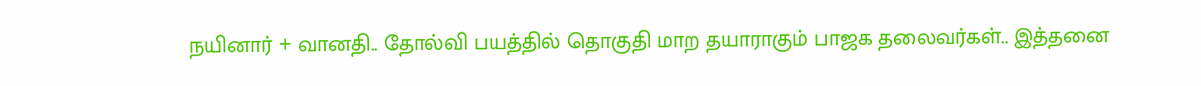நயினார் + வானதி.. தோல்வி பயத்தில் தொகுதி மாற தயாராகும் பாஜக தலைவர்கள்.. இத்தனை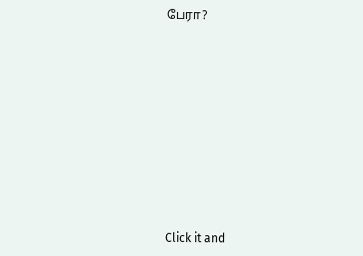பேரா?












Click it and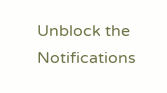Unblock the Notifications